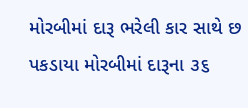મોરબીમાં દારૂ ભરેલી કાર સાથે છ પકડાયા મોરબીમાં દારૂના ૩૬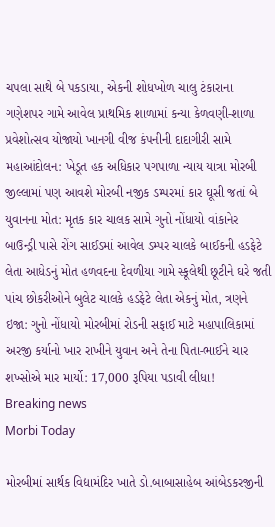ચપલા સાથે બે પકડાયા, એકની શોધખોળ ચાલુ ટંકારાના ગણેશપર ગામે આવેલ પ્રાથમિક શાળામાં કન્યા કેળવણી-શાળા પ્રવેશોત્સવ યોજાયો ખાનગી વીજ કંપનીની દાદાગીરી સામે મહાઆંદોલન: ખેડૂત હક અધિકાર પગપાળા ન્યાય યાત્રા મોરબી જીલ્લામાં પણ આવશે મોરબી નજીક ડમ્પરમાં કાર ઘૂસી જતાં બે યુવાનના મોત: મૃતક કાર ચાલક સામે ગુનો નોંધાયો વાંકાનેર બાઉન્ડ્રી પાસે રોંગ સાઈડમાં આવેલ ડમ્પર ચાલકે બાઈકની હડફેટે લેતા આધેડનું મોત હળવદના દેવળીયા ગામે સ્કૂલેથી છૂટીને ઘરે જતી પાંચ છોકરીઓને બુલેટ ચાલકે હડફેટે લેતા એકનું મોત, ત્રણને ઇજા: ગુનો નોંધાયો મોરબીમાં રોડની સફાઈ માટે મહાપાલિકામાં અરજી કર્યાનો ખાર રાખીને યુવાન અને તેના પિતા-ભાઈને ચાર શખ્સોએ માર માર્યો: 17,000 રૂપિયા પડાવી લીધા!
Breaking news
Morbi Today

મોરબીમાં સાર્થક વિદ્યામંદિર ખાતે ડો.બાબાસાહેબ આંબેડકરજીની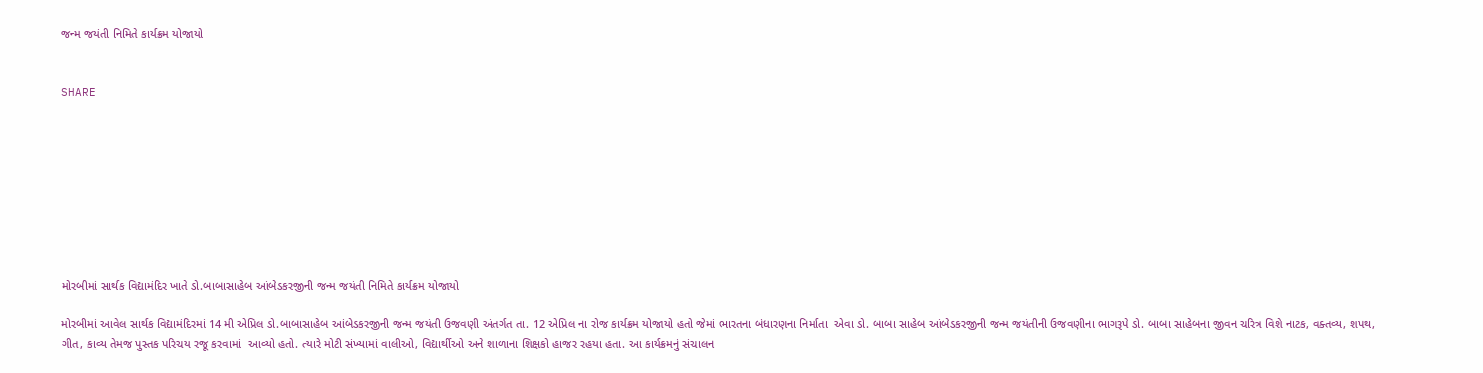જન્મ જયંતી નિમિતે કાર્યક્રમ યોજાયો


SHARE









મોરબીમાં સાર્થક વિદ્યામંદિર ખાતે ડો.બાબાસાહેબ આંબેડકરજીની જન્મ જયંતી નિમિતે કાર્યક્રમ યોજાયો

મોરબીમાં આવેલ સાર્થક વિદ્યામંદિરમાં 14 મી એપ્રિલ ડો.બાબાસાહેબ આંબેડકરજીની જન્મ જયંતી ઉજવણી અંતર્ગત તા. 12 એપ્રિલ ના રોજ કાર્યક્રમ યોજાયો હતો જેમાં ભારતના બંધારણના નિર્માતા  એવા ડો. બાબા સાહેબ આંબેડકરજીની જન્મ જયંતીની ઉજવણીના ભાગરૂપે ડો. બાબા સાહેબના જીવન ચરિત્ર વિશે નાટક, વક્તવ્ય, શપથ, ગીત, કાવ્ય તેમજ પુસ્તક પરિચય રજૂ કરવામાં  આવ્યો હતો. ત્યારે મોટી સંખ્યામાં વાલીઓ, વિદ્યાર્થીઓ અને શાળાના શિક્ષકો હાજર રહયા હતા. આ કાર્યક્રમનું સંચાલન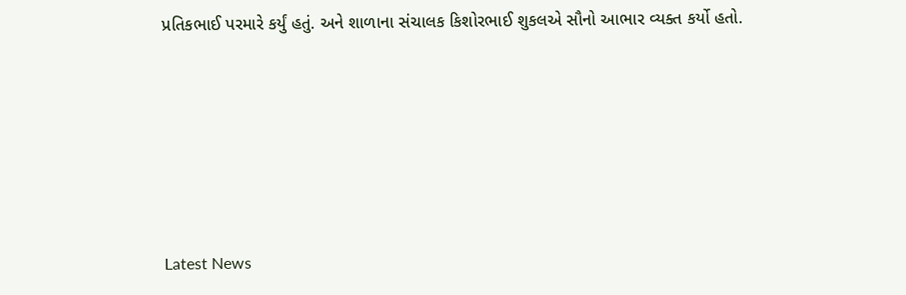પ્રતિકભાઈ પરમારે કર્યું હતું. અને શાળાના સંચાલક કિશોરભાઈ શુકલએ સૌનો આભાર વ્યક્ત કર્યો હતો.






Latest News